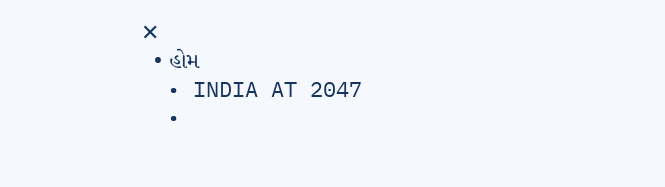✕
  • હોમ
  • INDIA AT 2047
  •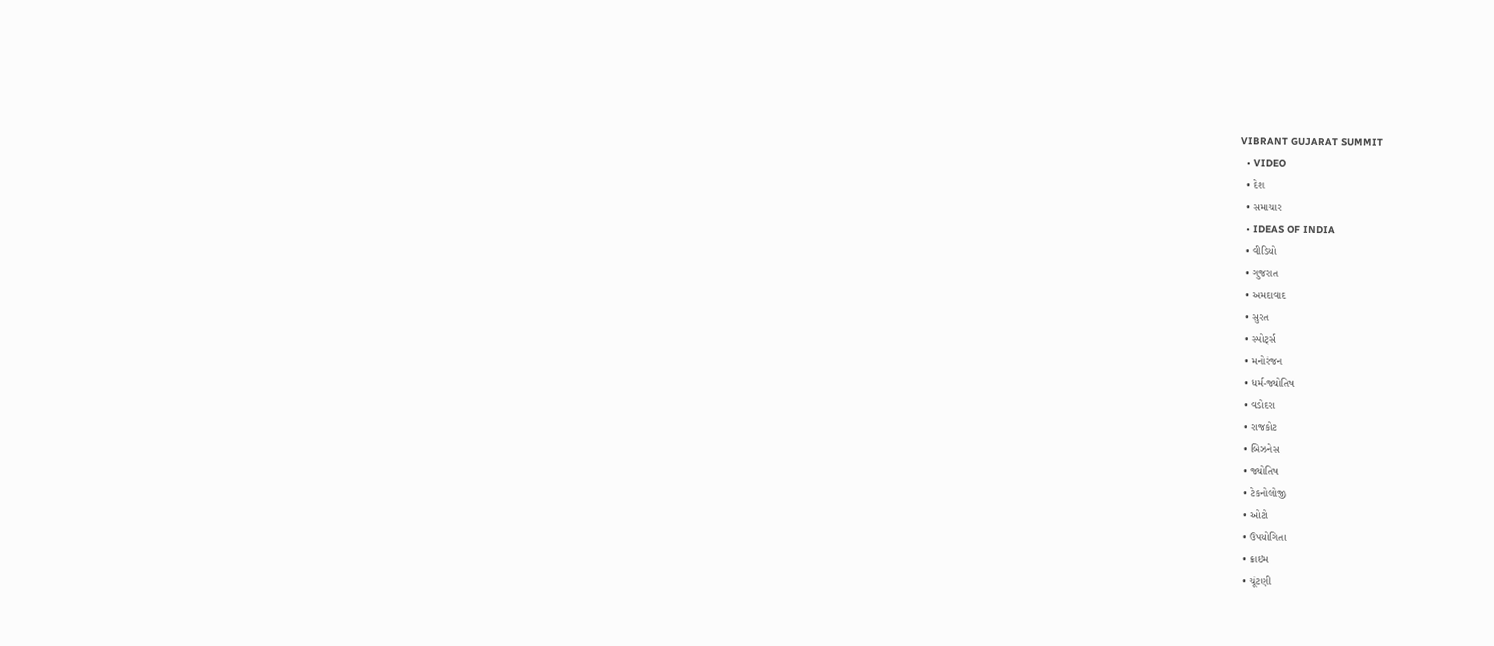VIBRANT GUJARAT SUMMIT
  • VIDEO
  • દેશ
  • સમાચાર
  • IDEAS OF INDIA
  • વીડિયો
  • ગુજરાત
  • અમદાવાદ
  • સુરત
  • સ્પોર્ટ્સ
  • મનોરંજન
  • ધર્મ-જ્યોતિષ
  • વડોદરા
  • રાજકોટ
  • બિઝનેસ
  • જ્યોતિષ
  • ટેકનોલોજી
  • ઓટો
  • ઉપયોગિતા
  • ક્રાઇમ
  • ચૂંટણી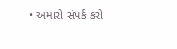• અમારો સંપર્ક કરો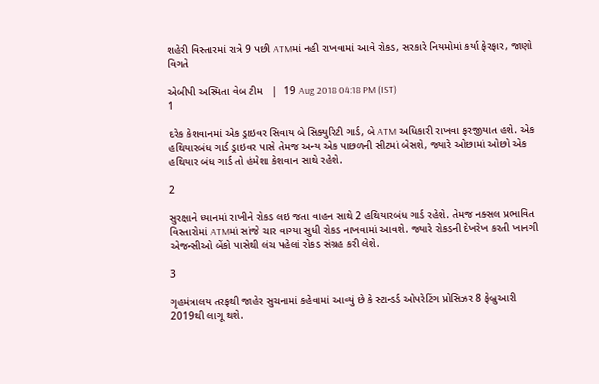શહેરી વિસ્તારમાં રાત્રે 9 પછી ATMમાં નહી રાખવામાં આવે રોકડ, સરકારે નિયમોમાં કર્યા ફેરફાર, જાણો વિગતે

એબીપી અસ્મિતા વેબ ટીમ   |  19 Aug 2018 04:18 PM (IST)
1

દરેક કેશવાનમાં એક ડ્રાઇવર સિવાય બે સિક્યુરિટી ગાર્ડ, બે ATM અધિકારી રાખવા ફરજીયાત હશે. એક હથિયારબંધ ગાર્ડ ડ્રાઇવર પાસે તેમજ અન્ય એક પાછળની સીટમાં બેસશે, જ્યારે ઓછામાં ઓછો એક હથિયાર બંધ ગાર્ડ તો હંમેશા કેશવાન સાથે રહેશે.

2

સુરક્ષાને ધ્યાનમાં રાખીને રોકડ લઇ જતા વાહન સાથે 2 હથિયારબંધ ગાર્ડ રહેશે. તેમજ નક્સલ પ્રભાવિત વિસ્તારોમાં ATMમાં સાંજે ચાર વાગ્યા સુધી રોકડ નાખવામાં આવશે. જ્યારે રોકડની દેખરેખ કરતી ખાનગી એજન્સીઓ બેંકો પાસેથી લંચ પહેલાં રોકડ સંગ્રહ કરી લેશે.

3

ગૃહમંત્રાલય તરફથી જાહેર સુચનામાં કહેવામાં આવ્યું છે કે સ્ટાન્ડર્ડ ઓપરેટિંગ પ્રોસિઝર 8 ફેબ્રુઆરી 2019થી લાગૂ થશે.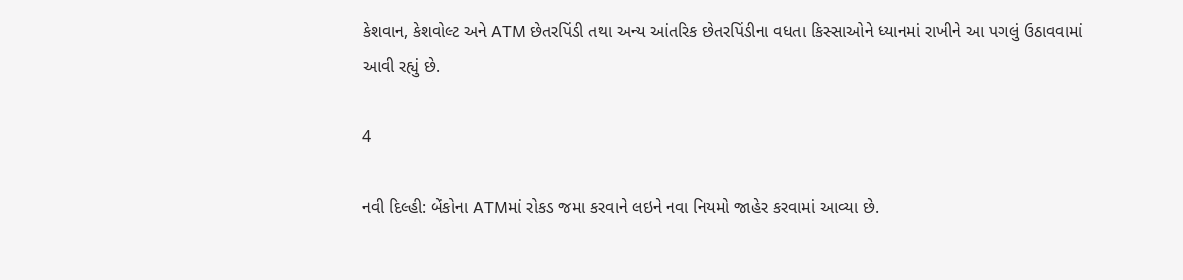કેશવાન, કેશવોલ્ટ અને ATM છેતરપિંડી તથા અન્ય આંતરિક છેતરપિંડીના વધતા કિસ્સાઓને ધ્યાનમાં રાખીને આ પગલું ઉઠાવવામાં આવી રહ્યું છે.

4

નવી દિલ્હી: બેંકોના ATMમાં રોકડ જમા કરવાને લઇને નવા નિયમો જાહેર કરવામાં આવ્યા છે.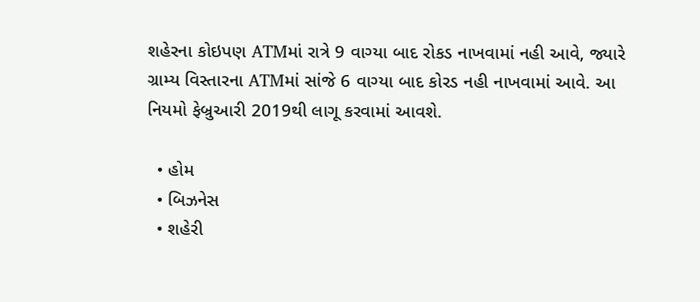શહેરના કોઇપણ ATMમાં રાત્રે 9 વાગ્યા બાદ રોકડ નાખવામાં નહી આવે, જ્યારે ગ્રામ્ય વિસ્તારના ATMમાં સાંજે 6 વાગ્યા બાદ કોરડ નહી નાખવામાં આવે. આ નિયમો ફેબ્રુઆરી 2019થી લાગૂ કરવામાં આવશે.

  • હોમ
  • બિઝનેસ
  • શહેરી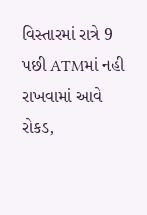વિસ્તારમાં રાત્રે 9 પછી ATMમાં નહી રાખવામાં આવે રોકડ,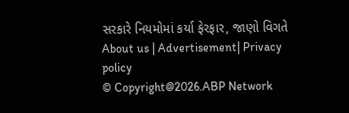સરકારે નિયમોમાં કર્યા ફેરફાર, જાણો વિગતે
About us | Advertisement| Privacy policy
© Copyright@2026.ABP Network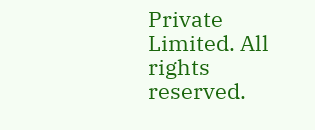Private Limited. All rights reserved.